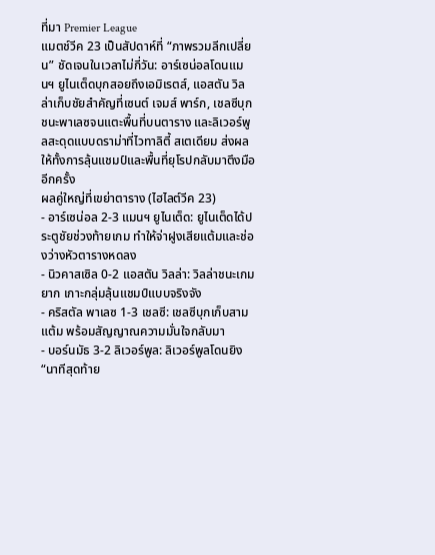ที่มา Premier League
แมตช์วีค 23 เป็นสัปดาห์ที่ “ภาพรวมลีกเปลี่ยน” ชัดเจนในเวลาไม่กี่วัน: อาร์เซน่อลโดนแมนฯ ยูไนเต็ดบุกสอยถึงเอมิเรตส์, แอสตัน วิลล่าเก็บชัยสำคัญที่เซนต์ เจมส์ พาร์ก, เชลซีบุกชนะพาเลซจนแตะพื้นที่บนตาราง และลิเวอร์พูลสะดุดแบบดราม่าที่ไวทาลิตี้ สเตเดียม ส่งผลให้ทั้งการลุ้นแชมป์และพื้นที่ยุโรปกลับมาตึงมืออีกครั้ง
ผลคู่ใหญ่ที่เขย่าตาราง (ไฮไลต์วีค 23)
- อาร์เซน่อล 2-3 แมนฯ ยูไนเต็ด: ยูไนเต็ดได้ประตูชัยช่วงท้ายเกม ทำให้จ่าฝูงเสียแต้มและช่องว่างหัวตารางหดลง
- นิวคาสเซิล 0-2 แอสตัน วิลล่า: วิลล่าชนะเกมยาก เกาะกลุ่มลุ้นแชมป์แบบจริงจัง
- คริสตัล พาเลซ 1-3 เชลซี: เชลซีบุกเก็บสามแต้ม พร้อมสัญญาณความมั่นใจกลับมา
- บอร์นมัธ 3-2 ลิเวอร์พูล: ลิเวอร์พูลโดนยิง “นาทีสุดท้าย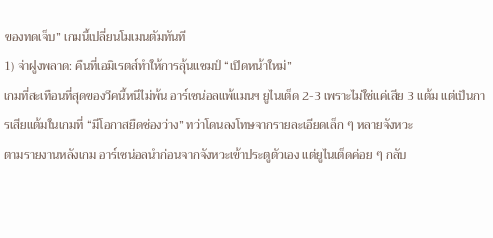ของทดเจ็บ” เกมนี้เปลี่ยนโมเมนตัมทันที
1) จ่าฝูงพลาด: คืนที่เอมิเรตส์ทำให้การลุ้นแชมป์ “เปิดหน้าใหม่”
เกมที่สะเทือนที่สุดของวีคนี้หนีไม่พ้น อาร์เซน่อลแพ้แมนฯ ยูไนเต็ด 2-3 เพราะไม่ใช่แค่เสีย 3 แต้ม แต่เป็นการเสียแต้มในเกมที่ “มีโอกาสยืดช่องว่าง” ทว่าโดนลงโทษจากรายละเอียดเล็ก ๆ หลายจังหวะ
ตามรายงานหลังเกม อาร์เซน่อลนำก่อนจากจังหวะเข้าประตูตัวเอง แต่ยูไนเต็ดค่อย ๆ กลับ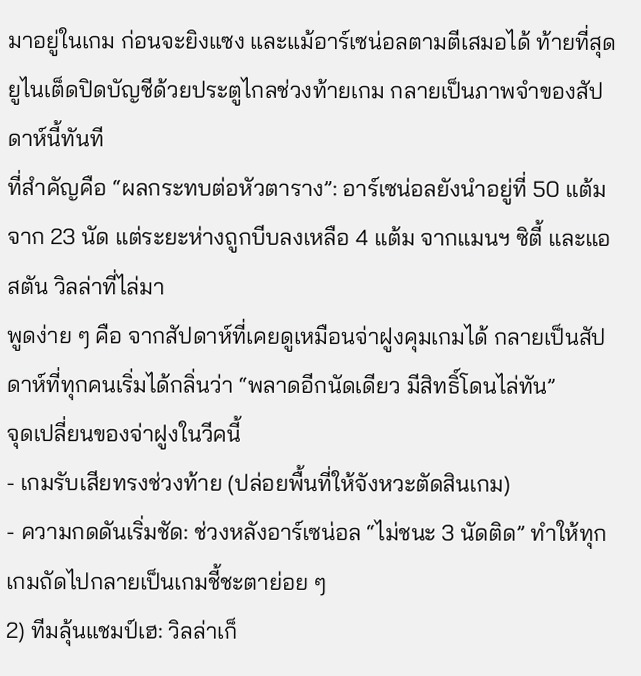มาอยู่ในเกม ก่อนจะยิงแซง และแม้อาร์เซน่อลตามตีเสมอได้ ท้ายที่สุดยูไนเต็ดปิดบัญชีด้วยประตูไกลช่วงท้ายเกม กลายเป็นภาพจำของสัปดาห์นี้ทันที
ที่สำคัญคือ “ผลกระทบต่อหัวตาราง”: อาร์เซน่อลยังนำอยู่ที่ 50 แต้มจาก 23 นัด แต่ระยะห่างถูกบีบลงเหลือ 4 แต้ม จากแมนฯ ซิตี้ และแอสตัน วิลล่าที่ไล่มา
พูดง่าย ๆ คือ จากสัปดาห์ที่เคยดูเหมือนจ่าฝูงคุมเกมได้ กลายเป็นสัปดาห์ที่ทุกคนเริ่มได้กลิ่นว่า “พลาดอีกนัดเดียว มีสิทธิ์โดนไล่ทัน”
จุดเปลี่ยนของจ่าฝูงในวีคนี้
- เกมรับเสียทรงช่วงท้าย (ปล่อยพื้นที่ให้จังหวะตัดสินเกม)
- ความกดดันเริ่มชัด: ช่วงหลังอาร์เซน่อล “ไม่ชนะ 3 นัดติด” ทำให้ทุกเกมถัดไปกลายเป็นเกมชี้ชะตาย่อย ๆ
2) ทีมลุ้นแชมป์เฮ: วิลล่าเก็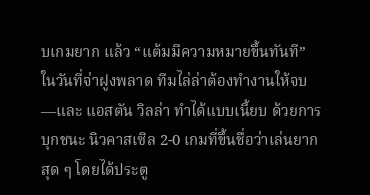บเกมยาก แล้ว “แต้มมีความหมายขึ้นทันที”
ในวันที่จ่าฝูงพลาด ทีมไล่ล่าต้องทำงานให้จบ—และ แอสตัน วิลล่า ทำได้แบบเนี้ยบ ด้วยการบุกชนะ นิวคาสเซิล 2-0 เกมที่ขึ้นชื่อว่าเล่นยากสุด ๆ โดยได้ประตู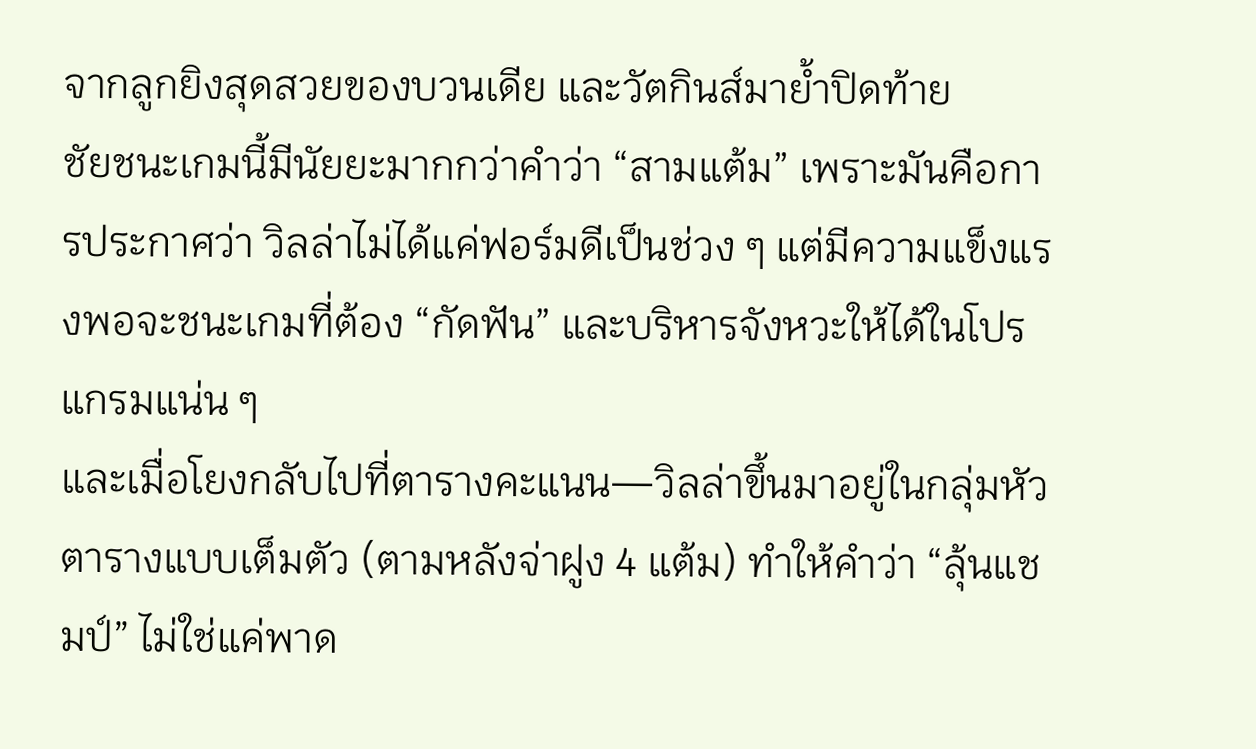จากลูกยิงสุดสวยของบวนเดีย และวัตกินส์มาย้ำปิดท้าย
ชัยชนะเกมนี้มีนัยยะมากกว่าคำว่า “สามแต้ม” เพราะมันคือการประกาศว่า วิลล่าไม่ได้แค่ฟอร์มดีเป็นช่วง ๆ แต่มีความแข็งแรงพอจะชนะเกมที่ต้อง “กัดฟัน” และบริหารจังหวะให้ได้ในโปรแกรมแน่น ๆ
และเมื่อโยงกลับไปที่ตารางคะแนน—วิลล่าขึ้นมาอยู่ในกลุ่มหัวตารางแบบเต็มตัว (ตามหลังจ่าฝูง 4 แต้ม) ทำให้คำว่า “ลุ้นแชมป์” ไม่ใช่แค่พาด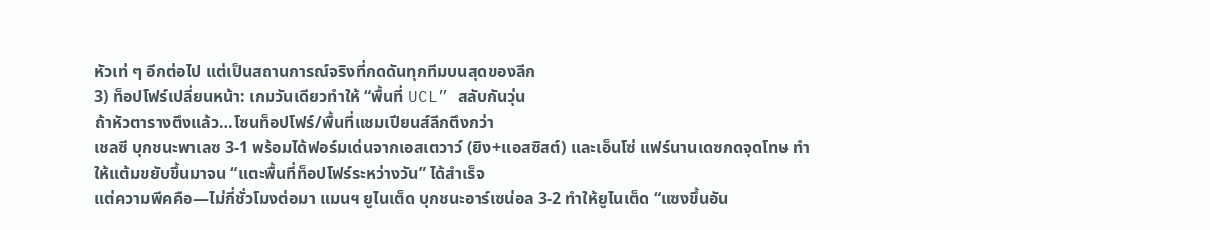หัวเท่ ๆ อีกต่อไป แต่เป็นสถานการณ์จริงที่กดดันทุกทีมบนสุดของลีก
3) ท็อปโฟร์เปลี่ยนหน้า: เกมวันเดียวทำให้ “พื้นที่ UCL” สลับกันวุ่น
ถ้าหัวตารางตึงแล้ว…โซนท็อปโฟร์/พื้นที่แชมเปียนส์ลีกตึงกว่า
เชลซี บุกชนะพาเลซ 3-1 พร้อมได้ฟอร์มเด่นจากเอสเตวาว์ (ยิง+แอสซิสต์) และเอ็นโซ่ แฟร์นานเดซกดจุดโทษ ทำให้แต้มขยับขึ้นมาจน “แตะพื้นที่ท็อปโฟร์ระหว่างวัน” ได้สำเร็จ
แต่ความพีคคือ—ไม่กี่ชั่วโมงต่อมา แมนฯ ยูไนเต็ด บุกชนะอาร์เซน่อล 3-2 ทำให้ยูไนเต็ด “แซงขึ้นอัน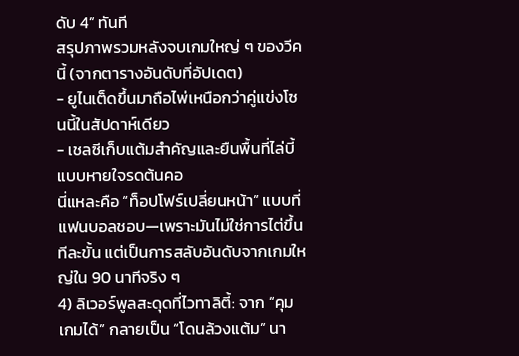ดับ 4” ทันที
สรุปภาพรวมหลังจบเกมใหญ่ ๆ ของวีคนี้ (จากตารางอันดับที่อัปเดต)
- ยูไนเต็ดขึ้นมาถือไพ่เหนือกว่าคู่แข่งโซนนี้ในสัปดาห์เดียว
- เชลซีเก็บแต้มสำคัญและยืนพื้นที่ไล่บี้แบบหายใจรดต้นคอ
นี่แหละคือ “ท็อปโฟร์เปลี่ยนหน้า” แบบที่แฟนบอลชอบ—เพราะมันไม่ใช่การไต่ขึ้นทีละขั้น แต่เป็นการสลับอันดับจากเกมใหญ่ใน 90 นาทีจริง ๆ
4) ลิเวอร์พูลสะดุดที่ไวทาลิตี้: จาก “คุมเกมได้” กลายเป็น “โดนล้วงแต้ม” นา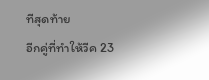ทีสุดท้าย
อีกคู่ที่ทำให้วีค 23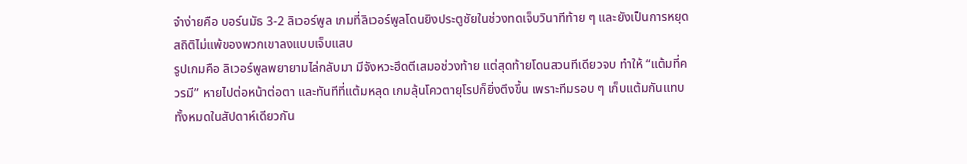จำง่ายคือ บอร์นมัธ 3-2 ลิเวอร์พูล เกมที่ลิเวอร์พูลโดนยิงประตูชัยในช่วงทดเจ็บวินาทีท้าย ๆ และยังเป็นการหยุดสถิติไม่แพ้ของพวกเขาลงแบบเจ็บแสบ
รูปเกมคือ ลิเวอร์พูลพยายามไล่กลับมา มีจังหวะฮึดตีเสมอช่วงท้าย แต่สุดท้ายโดนสวนทีเดียวจบ ทำให้ “แต้มที่ควรมี” หายไปต่อหน้าต่อตา และทันทีที่แต้มหลุด เกมลุ้นโควตายุโรปก็ยิ่งตึงขึ้น เพราะทีมรอบ ๆ เก็บแต้มกันแทบทั้งหมดในสัปดาห์เดียวกัน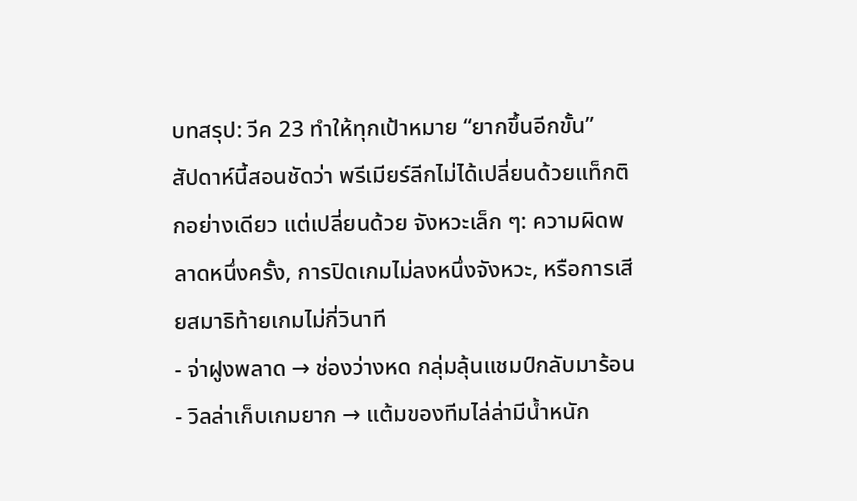บทสรุป: วีค 23 ทำให้ทุกเป้าหมาย “ยากขึ้นอีกขั้น”
สัปดาห์นี้สอนชัดว่า พรีเมียร์ลีกไม่ได้เปลี่ยนด้วยแท็กติกอย่างเดียว แต่เปลี่ยนด้วย จังหวะเล็ก ๆ: ความผิดพลาดหนึ่งครั้ง, การปิดเกมไม่ลงหนึ่งจังหวะ, หรือการเสียสมาธิท้ายเกมไม่กี่วินาที
- จ่าฝูงพลาด → ช่องว่างหด กลุ่มลุ้นแชมป์กลับมาร้อน
- วิลล่าเก็บเกมยาก → แต้มของทีมไล่ล่ามีน้ำหนัก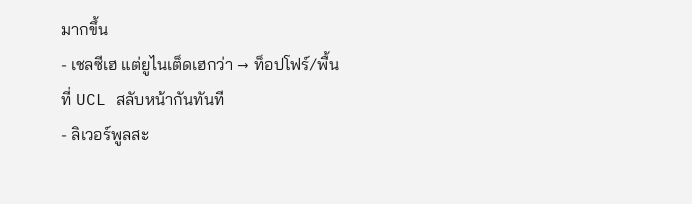มากขึ้น
- เชลซีเฮ แต่ยูไนเต็ดเฮกว่า → ท็อปโฟร์/พื้นที่ UCL สลับหน้ากันทันที
- ลิเวอร์พูลสะ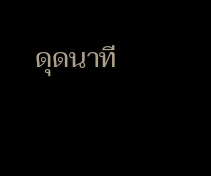ดุดนาที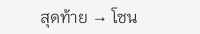สุดท้าย → โซน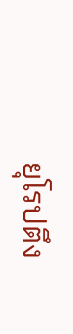ยุโรปตึง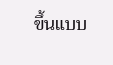ขึ้นแบบ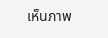เห็นภาพ